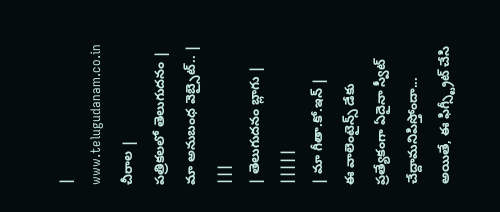|
www.telugudanam.co.in చీరాల |
పత్రికలలో తెలుగుదనం |
మా అనుబంధ వెబ్సైట్.. |
|||
| తెలుగుదనం బ్లాగు | |||||
| మా గీతా.కో.ఇన్ |
ఈ వాలెంటైన్స్ డేకు ప్రత్యేకంగా ఏదైనా స్వీట్ చేద్దామనిపిస్తోందా... అయితే, ఈ ఫిగ్స్ట్రీట్ చేసి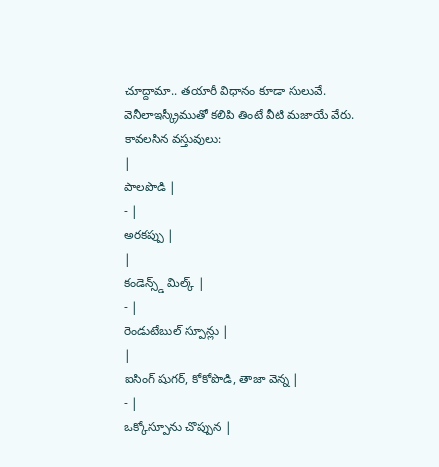చూద్దామా.. తయారీ విధానం కూడా సులువే. వెనీలాఇస్క్రీముతో కలిపి తింటే వీటి మజాయే వేరు.
కావలసిన వస్తువులు:
|
పాలపొడి |
- |
అరకప్పు |
|
కండెన్స్డ్ మిల్క్ |
- |
రెండుటేబుల్ స్పూన్లు |
|
ఐసింగ్ షుగర్, కోకోపొడి, తాజా వెన్న |
- |
ఒక్కోస్పూను చొప్పున |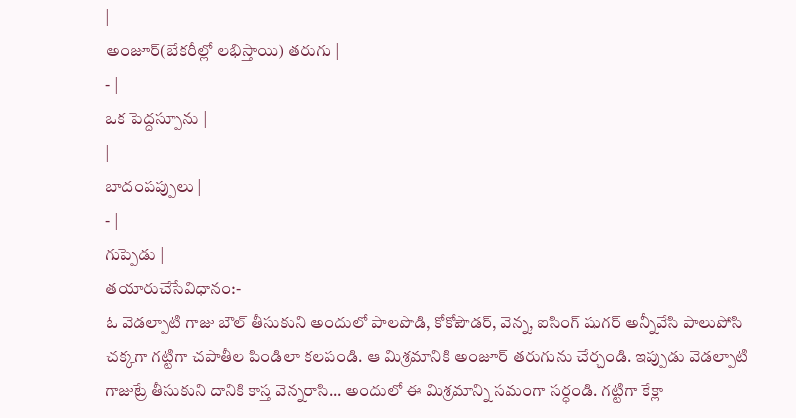|
అంజూర్(బేకరీల్లో లభిస్తాయి) తరుగు |
- |
ఒక పెద్దస్పూను |
|
బాదంపప్పులు |
- |
గుప్పెడు |
తయారుచేసేవిధానం:-
ఓ వెడల్పాటి గాజు బౌల్ తీసుకుని అందులో పాలపొడి, కోకోపౌడర్, వెన్న, ఐసింగ్ షుగర్ అన్నీవేసి పాలుపోసి చక్కగా గట్టిగా చపాతీల పిండిలా కలపండి. ఆ మిశ్రమానికి అంజూర్ తరుగును చేర్చండి. ఇప్పుడు వెడల్పాటి గాజుట్రే తీసుకుని దానికి కాస్త వెన్నరాసి... అందులో ఈ మిశ్రమాన్ని సమంగా సర్ధండి. గట్టిగా కేక్లా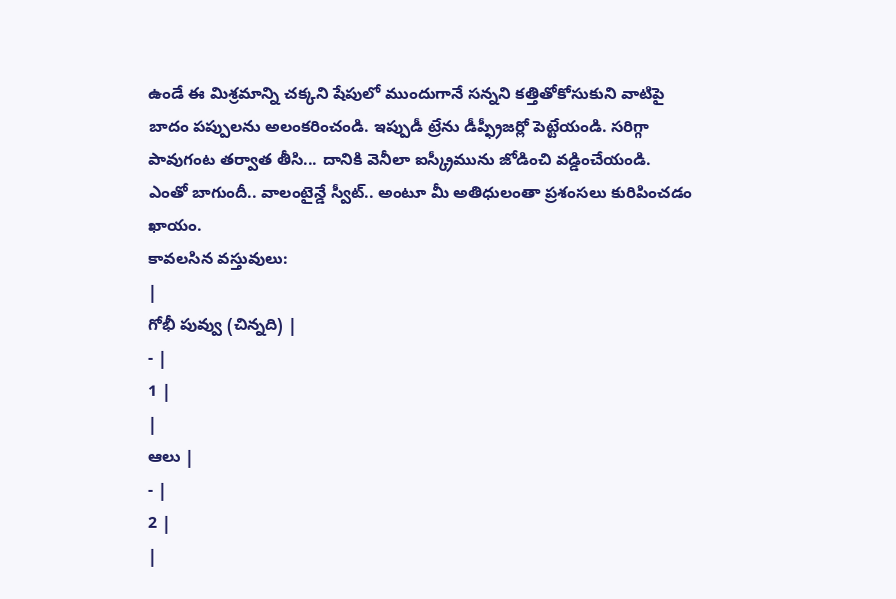ఉండే ఈ మిశ్రమాన్ని చక్కని షేపులో ముందుగానే సన్నని కత్తితోకోసుకుని వాటిపై బాదం పప్పులను అలంకరించండి. ఇప్పుడీ ట్రేను డీప్ఫ్రీజర్లో పెట్టేయండి. సరిగ్గా పావుగంట తర్వాత తీసి... దానికి వెనీలా ఐస్క్రీమును జోడించి వడ్డించేయండి.
ఎంతో బాగుందీ.. వాలంటైన్డే స్వీట్.. అంటూ మీ అతిధులంతా ప్రశంసలు కురిపించడం ఖాయం.
కావలసిన వస్తువులు:
|
గోభీ పువ్వు (చిన్నది) |
- |
1 |
|
ఆలు |
- |
2 |
|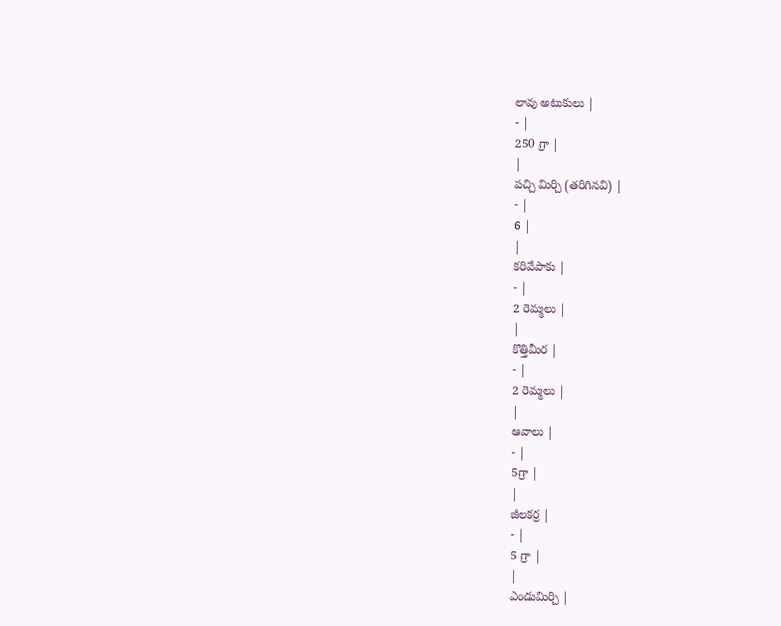లావు అటుకులు |
- |
250 గ్రా |
|
పచ్చి మిర్చి (తరిగినవి) |
- |
6 |
|
కరివేపాకు |
- |
2 రెమ్మలు |
|
కొత్తిమీర |
- |
2 రెమ్మలు |
|
ఆవాలు |
- |
5గ్రా |
|
జీలకర్ర |
- |
5 గ్రా |
|
ఎండుమిర్చి |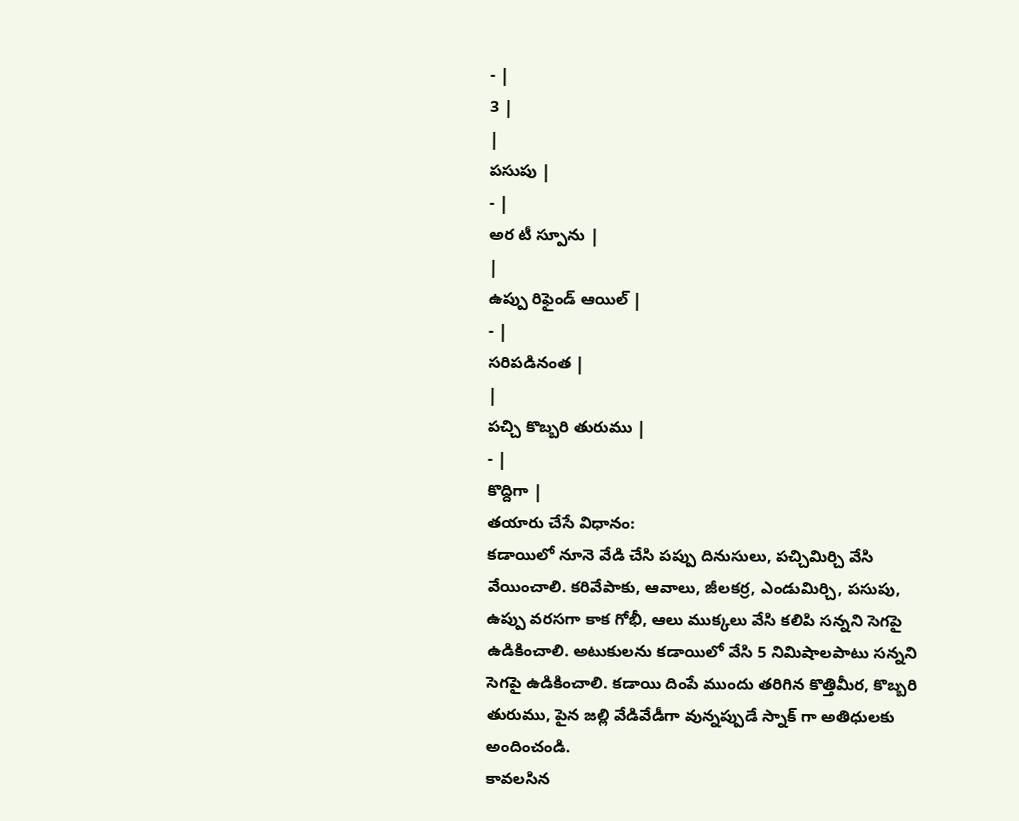- |
3 |
|
పసుపు |
- |
అర టీ స్పూను |
|
ఉప్పు రిఫైండ్ ఆయిల్ |
- |
సరిపడినంత |
|
పచ్చి కొబ్బరి తురుము |
- |
కొద్దిగా |
తయారు చేసే విధానం:
కడాయిలో నూనె వేడి చేసి పప్పు దినుసులు, పచ్చిమిర్చి వేసి వేయించాలి. కరివేపాకు, ఆవాలు, జీలకర్ర, ఎండుమిర్చి, పసుపు, ఉప్పు వరసగా కాక గోభీ, ఆలు ముక్కలు వేసి కలిపి సన్నని సెగపై ఉడికించాలి. అటుకులను కడాయిలో వేసి 5 నిమిషాలపాటు సన్నని సెగపై ఉడికించాలి. కడాయి దింపే ముందు తరిగిన కొత్తిమీర, కొబ్బరి తురుము, పైన జల్లి వేడివేడీగా వున్నప్పుడే స్నాక్ గా అతిధులకు అందించండి.
కావలసిన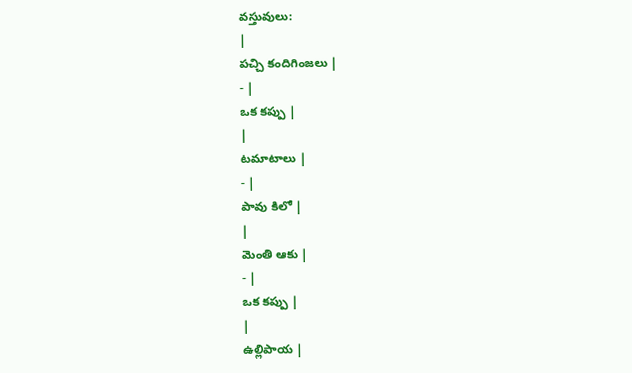వస్తువులు:
|
పచ్చి కందిగింజలు |
- |
ఒక కప్పు |
|
టమాటాలు |
- |
పావు కిలో |
|
మెంతి ఆకు |
- |
ఒక కప్పు |
|
ఉల్లిపాయ |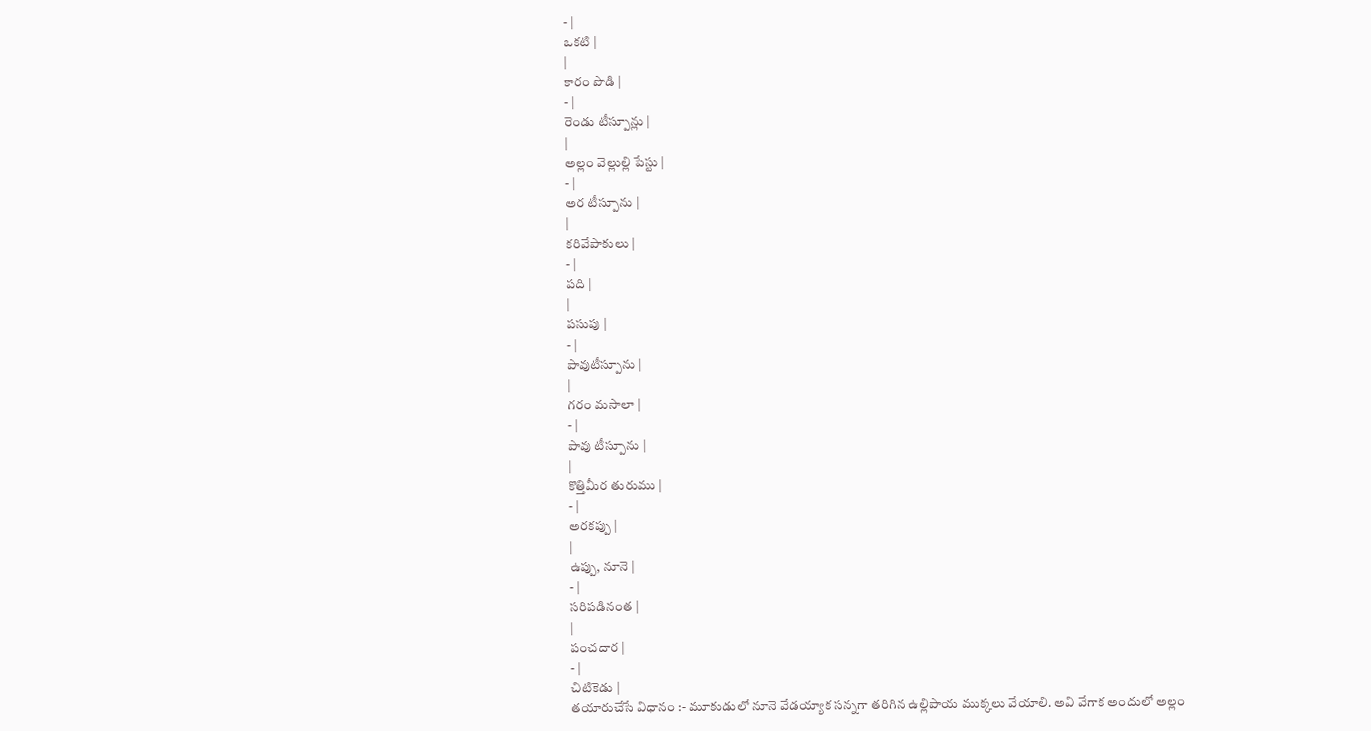- |
ఒకటి |
|
కారం పొడి |
- |
రెండు టీస్పూన్లు |
|
అల్లం వెల్లుల్లి పేస్టు |
- |
అర టీస్పూను |
|
కరివేపాకులు |
- |
పది |
|
పసుపు |
- |
పావుటీస్పూను |
|
గరం మసాలా |
- |
పావు టీస్పూను |
|
కొత్తిమీర తురుము |
- |
అరకప్పు |
|
ఉప్పు, నూనె |
- |
సరిపడినంత |
|
పంచదార |
- |
చిటికెడు |
తయారుచేసే విధానం :- మూకుడులో నూనె వేడయ్యాక సన్నగా తరిగిన ఉల్లిపాయ ముక్కలు వేయాలి. అవి వేగాక అందులో అల్లం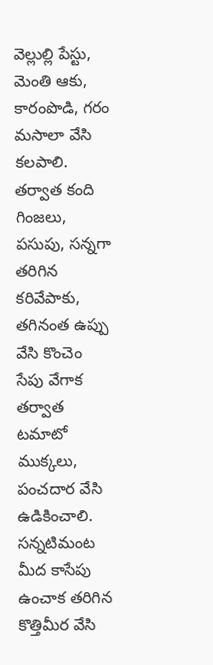వెల్లుల్లి పేస్టు, మెంతి ఆకు, కారంపొడి, గరం మసాలా వేసి కలపాలి. తర్వాత కంది గింజలు, పసుపు, సన్నగా తరిగిన కరివేపాకు, తగినంత ఉప్పు వేసి కొంచెం సేపు వేగాక తర్వాత టమాటో ముక్కలు, పంచదార వేసి ఉడికించాలి. సన్నటిమంట మీద కాసేపు ఉంచాక తరిగిన కొత్తిమీర వేసి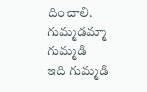దించాలి.
గుమ్మడమ్మా గుమ్మడి
ఇది గుమ్మడి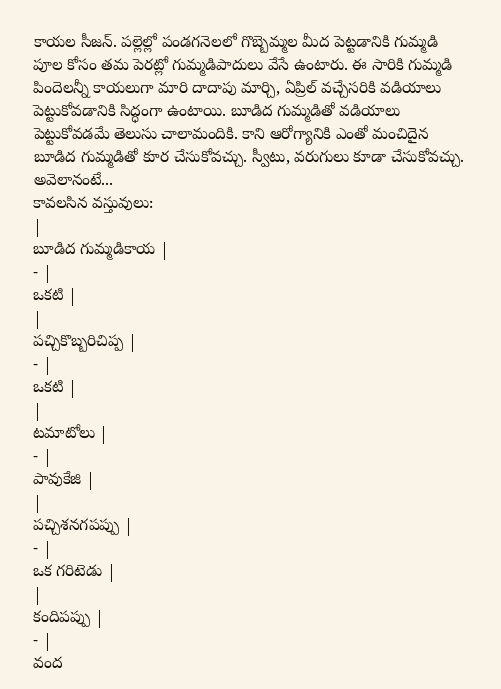కాయల సీజన్. పల్లెల్లో పండగనెలలో గొబ్బెమ్మల మీద పెట్టడానికి గుమ్మడి పూల కోసం తమ పెరట్లో గుమ్మడిపాదులు వేసే ఉంటారు. ఈ సారికి గుమ్మడి పిందెలన్నీ కాయలుగా మారి దాదాపు మార్చి, ఏప్రిల్ వచ్చేసరికి వడియాలు పెట్టుకోవడానికి సిద్ధంగా ఉంటాయి. బూడిద గుమ్మడితో వడియాలు పెట్టుకోవడమే తెలుసు చాలామందికి. కాని ఆరోగ్యానికి ఎంతో మంచిదైన బూడిద గుమ్మడితో కూర చేసుకోవచ్చు. స్వీటు, వరుగులు కూడా చేసుకోవచ్చు. అవెలానంటే...
కావలసిన వస్తువులు:
|
బూడిద గుమ్మడికాయ |
- |
ఒకటి |
|
పచ్చికొబ్బరిచిప్ప |
- |
ఒకటి |
|
టమాటోలు |
- |
పావుకేజి |
|
పచ్చిశనగపప్పు |
- |
ఒక గరిటెడు |
|
కందిపప్పు |
- |
వంద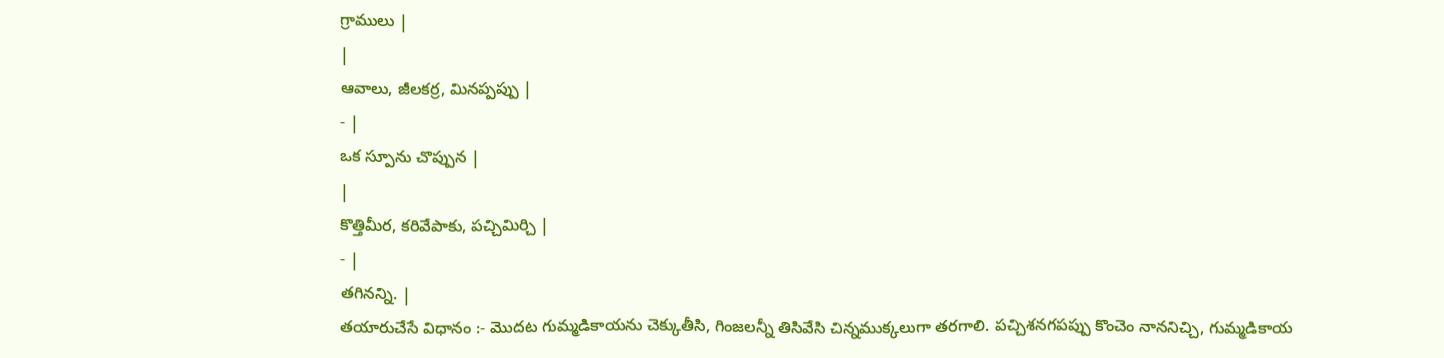గ్రాములు |
|
ఆవాలు, జీలకర్ర, మినప్పప్పు |
- |
ఒక స్పూను చొప్పున |
|
కొత్తిమీర, కరివేపాకు, పచ్చిమిర్చి |
- |
తగినన్ని. |
తయారుచేసే విధానం :- మొదట గుమ్మడికాయను చెక్కుతీసి, గింజలన్నీ తిసివేసి చిన్నముక్కలుగా తరగాలి. పచ్చిశనగపప్పు కొంచెం నాననిచ్చి, గుమ్మడికాయ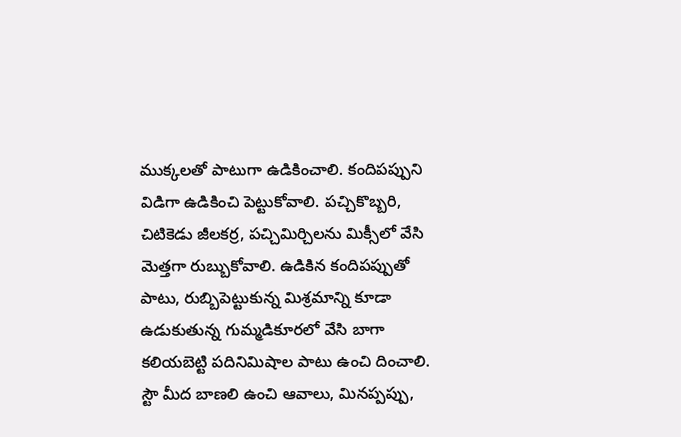ముక్కలతో పాటుగా ఉడికించాలి. కందిపప్పుని విడిగా ఉడికించి పెట్టుకోవాలి. పచ్చికొబ్బరి, చిటికెడు జీలకర్ర, పచ్చిమిర్చిలను మిక్సీలో వేసి మెత్తగా రుబ్బుకోవాలి. ఉడికిన కందిపప్పుతో పాటు, రుబ్బిపెట్టుకున్న మిశ్రమాన్ని కూడా ఉడుకుతున్న గుమ్మడికూరలో వేసి బాగా కలియబెట్టి పదినిమిషాల పాటు ఉంచి దించాలి.
స్టౌ మీద బాణలి ఉంచి ఆవాలు, మినప్పప్పు,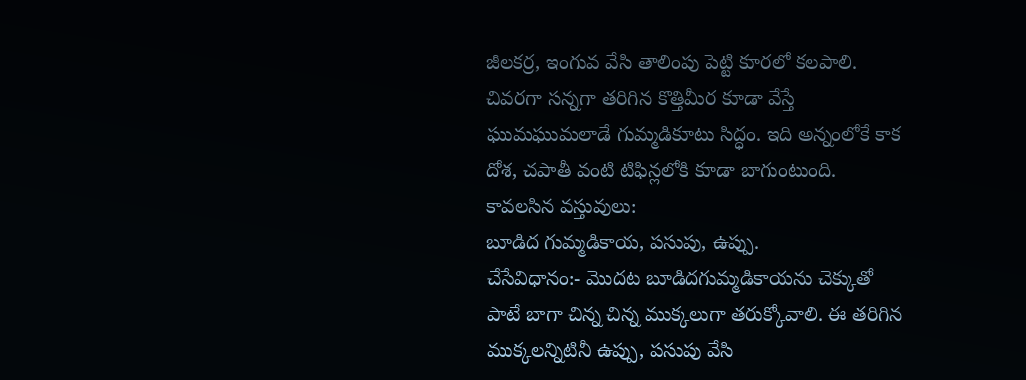జీలకర్ర, ఇంగువ వేసి తాలింపు పెట్టి కూరలో కలపాలి. చివరగా సన్నగా తరిగిన కొత్తిమీర కూడా వేస్తే ఘుమఘుమలాడే గుమ్మడికూటు సిద్ధం. ఇది అన్నంలోకే కాక దోశ, చపాతీ వంటి టిఫిన్లలోకి కూడా బాగుంటుంది.
కావలసిన వస్తువులు:
బూడిద గుమ్మడికాయ, పసుపు, ఉప్పు.
చేసేవిధానం:- మొదట బూడిదగుమ్మడికాయను చెక్కుతో పాటే బాగా చిన్న చిన్న ముక్కలుగా తరుక్కోవాలి. ఈ తరిగిన ముక్కలన్నిటినీ ఉప్పు, పసుపు వేసి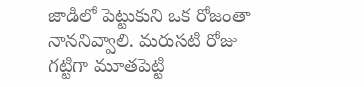జాడిలో పెట్టుకుని ఒక రోజంతా నాననివ్వాలి. మరుసటి రోజు గట్టిగా మూతపెట్టి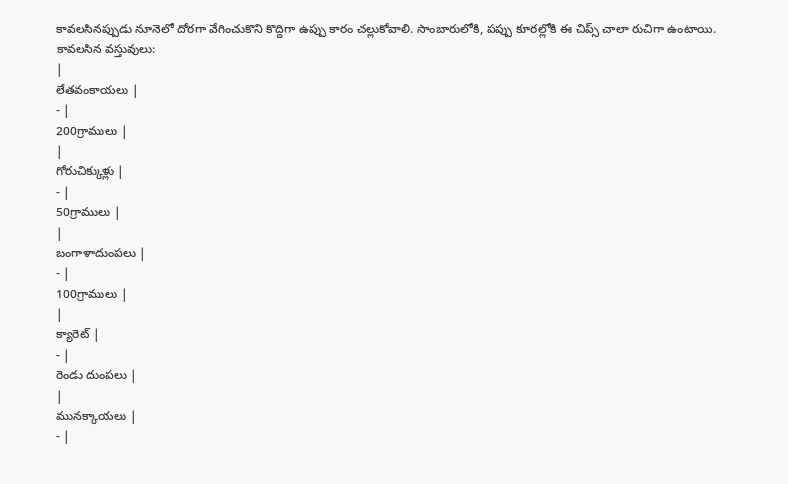కావలసినప్పుడు నూనెలో దోరగా వేగించుకొని కొద్దిగా ఉప్పు కారం చల్లుకోవాలి. సాంబారులోకి, పప్పు కూరల్లోకి ఈ చిప్స్ చాలా రుచిగా ఉంటాయి.
కావలసిన వస్తువులు:
|
లేతవంకాయలు |
- |
200గ్రాములు |
|
గోరుచిక్కుళ్లు |
- |
50గ్రాములు |
|
బంగాళాదుంపలు |
- |
100గ్రాములు |
|
క్యారెట్ |
- |
రెండు దుంపలు |
|
మునక్కాయలు |
- |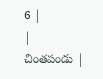6 |
|
చింతపండు |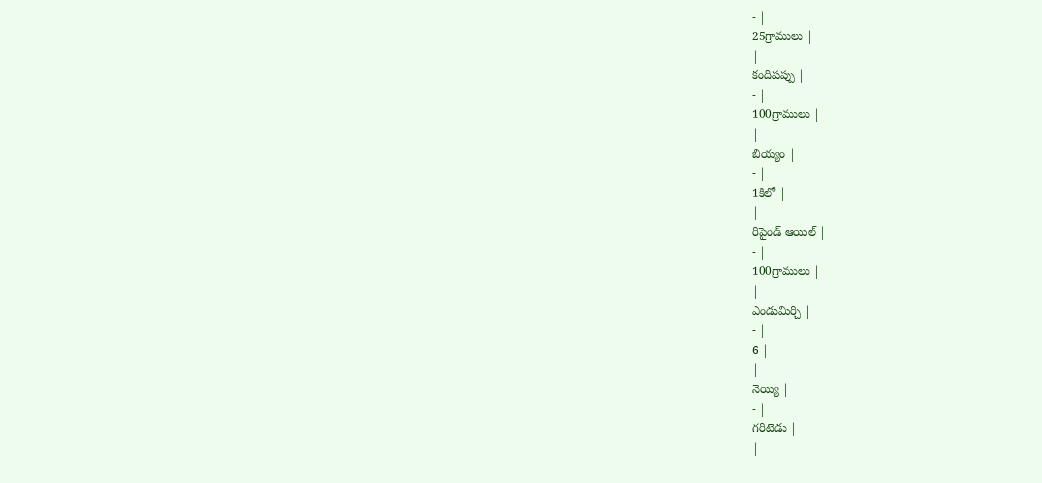- |
25గ్రాములు |
|
కందిపప్పు |
- |
100గ్రాములు |
|
బియ్యం |
- |
1కిలో |
|
రిపైండ్ ఆయిల్ |
- |
100గ్రాములు |
|
ఎండుమిర్చి |
- |
6 |
|
నెయ్యి |
- |
గరిటెడు |
|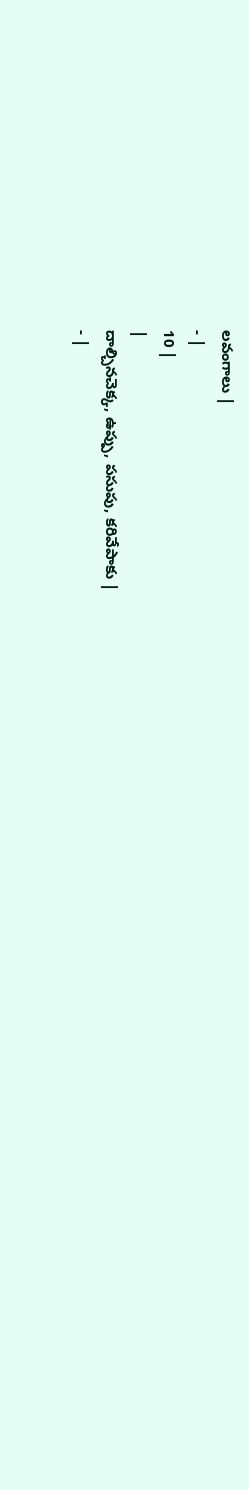లవంగాలు |
- |
10 |
|
దాల్చినచెక్క, ఉప్పు, పసుపు, కరివేపాకు |
- |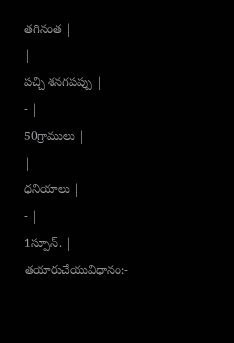తగినంత |
|
పచ్చి శనగపప్పు |
- |
50గ్రాములు |
|
ధనియాలు |
- |
1స్పూన్. |
తయారుచేయువిధానం:-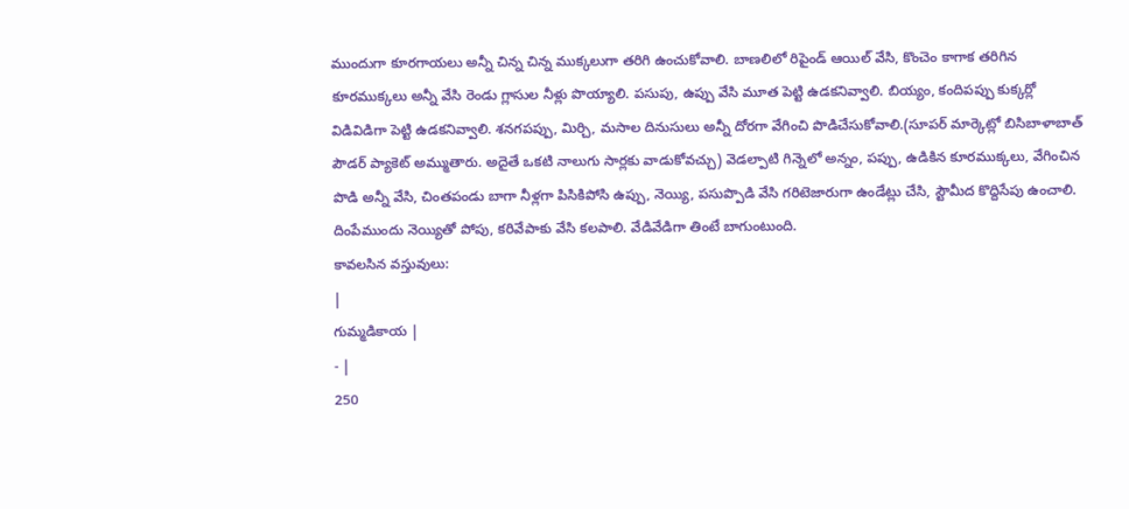ముందుగా కూరగాయలు అన్నీ చిన్న చిన్న ముక్కలుగా తరిగి ఉంచుకోవాలి. బాణలిలో రిపైండ్ ఆయిల్ వేసి, కొంచెం కాగాక తరిగిన కూరముక్కలు అన్నీ వేసి రెండు గ్లాసుల నీళ్లు పొయ్యాలి. పసుపు, ఉప్పు వేసి మూత పెట్టి ఉడకనివ్వాలి. బియ్యం, కందిపప్పు కుక్కర్లో విడివిడిగా పెట్టి ఉడకనివ్వాలి. శనగపప్పు, మిర్చి, మసాల దినుసులు అన్నీ దోరగా వేగించి పొడిచేసుకోవాలి.(సూపర్ మార్కెట్లో బిసిబాళాబాత్ పౌడర్ ప్యాకెట్ అమ్ముతారు. అదైతే ఒకటి నాలుగు సార్లకు వాడుకోవచ్చు) వెడల్పాటి గిన్నెలో అన్నం, పప్పు, ఉడికిన కూరముక్కలు, వేగించిన పొడి అన్నీ వేసి, చింతపండు బాగా నీళ్లగా పిసికిపోసి ఉప్పు, నెయ్యి, పసుప్పొడి వేసి గరిటెజారుగా ఉండేట్లు చేసి, స్టౌమీద కొద్దిసేపు ఉంచాలి. దింపేముందు నెయ్యితో పోపు, కరివేపాకు వేసి కలపాలి. వేడివేడిగా తింటే బాగుంటుంది.
కావలసిన వస్తువులు:
|
గుమ్మడికాయ |
- |
250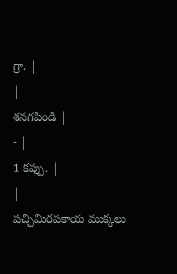గ్రా. |
|
శనగపిండి |
- |
1 కప్పు. |
|
పచ్చిమిరపకాయ ముక్కలు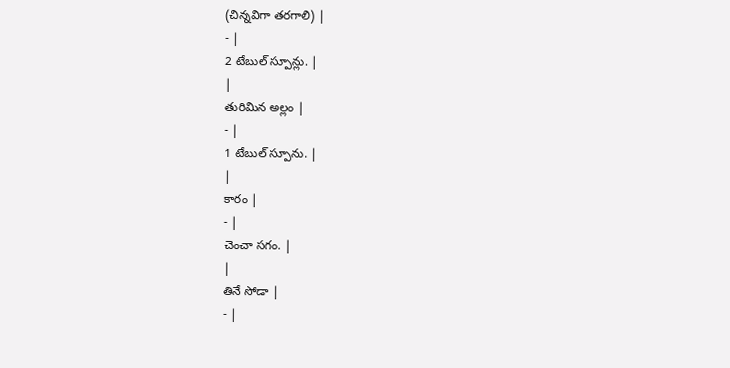(చిన్నవిగా తరగాలి) |
- |
2 టేబుల్ స్పూన్లు. |
|
తురిమిన అల్లం |
- |
1 టేబుల్ స్పూను. |
|
కారం |
- |
చెంచా సగం. |
|
తినే సోడా |
- |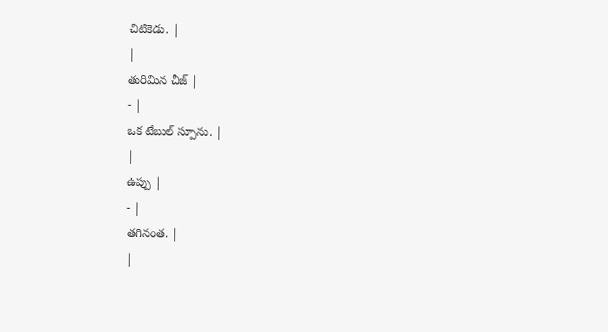చిటికెడు. |
|
తురిమిన చీజ్ |
- |
ఒక టేబుల్ స్పూను. |
|
ఉప్పు |
- |
తగినంత. |
|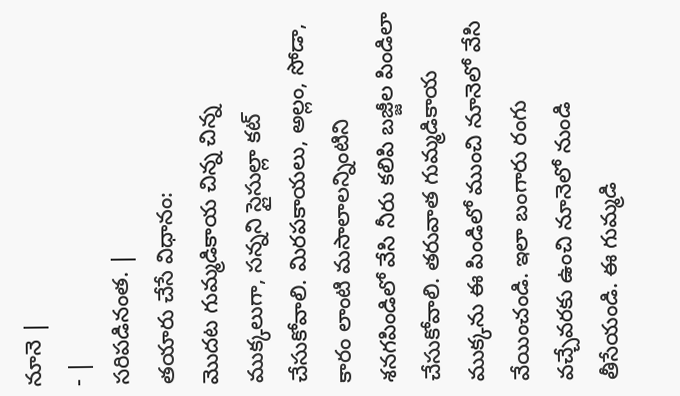నూనె |
- |
సరిపడినంత. |
తయారు చేసే విధానం:
మొదట గుమ్మడికాయ చిన్న చిన్న ముక్కలుగా, సన్నని స్లైసుల్లా కట్ చేసుకోవాలి. మిరపకాయలు, అల్లం, సోడా, కారం లాంటి మసాలాలన్నింటిని శనగపిండిలో వేసి నీరు కలిపి బజ్జీల పిండిలా చేసుకోవాలి. తరువాత గుమ్మడికాయ ముక్కను ఈ పిండిలో ముంచి నూనెలో వేసి వేయించండి. ఇలా బంగారు రంగు వచ్చేవరకు ఉంచి నూనెలో నుండి తీసేయండి. ఈ గుమ్మడి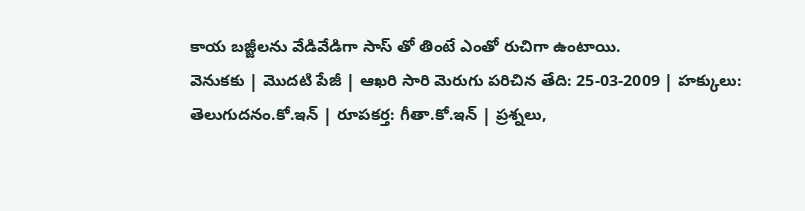కాయ బజ్జీలను వేడివేడిగా సాస్ తో తింటే ఎంతో రుచిగా ఉంటాయి.
వెనుకకు | మొదటి పేజీ | ఆఖరి సారి మెరుగు పరిచిన తేది: 25-03-2009 | హక్కులు: తెలుగుదనం.కో.ఇన్ | రూపకర్త: గీతా.కో.ఇన్ | ప్రశ్నలు,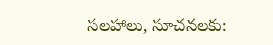సలహాలు, సూచనలకు: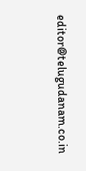editor@telugudanam.co.in